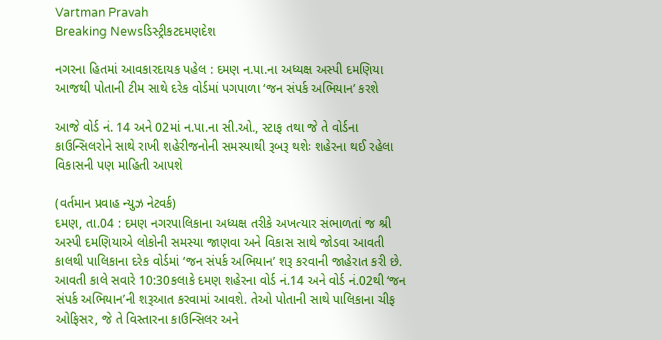Vartman Pravah
Breaking Newsડિસ્ટ્રીકટદમણદેશ

નગરના હિતમાં આવકારદાયક પહેલ : દમણ ન.પા.ના અધ્‍યક્ષ અસ્‍પી દમણિયા આજથી પોતાની ટીમ સાથે દરેક વોર્ડમાં પગપાળા ‘જન સંપર્ક અભિયાન’ કરશે

આજે વોર્ડ નં. 14 અને 02માં ન.પા.ના સી.ઓ., સ્‍ટાફ તથા જે તે વોર્ડના કાઉન્‍સિલરોને સાથે રાખી શહેરીજનોની સમસ્‍યાથી રૂબરૂ થશેઃ શહેરના થઈ રહેલા વિકાસની પણ માહિતી આપશે

(વર્તમાન પ્રવાહ ન્‍યુઝ નેટવર્ક)
દમણ, તા.04 : દમણ નગરપાલિકાના અધ્‍યક્ષ તરીકે અખત્‍યાર સંભાળતાં જ શ્રી અસ્‍પી દમણિયાએ લોકોની સમસ્‍યા જાણવા અને વિકાસ સાથે જોડવા આવતી કાલથી પાલિકાના દરેક વોર્ડમાં ‘જન સંપર્ક અભિયાન’ શરૂ કરવાની જાહેરાત કરી છે.
આવતી કાલે સવારે 10:30કલાકે દમણ શહેરના વોર્ડ નં.14 અને વોર્ડ નં.02થી ‘જન સંપર્ક અભિયાન’ની શરૂઆત કરવામાં આવશે. તેઓ પોતાની સાથે પાલિકાના ચીફ ઓફિસર, જે તે વિસ્‍તારના કાઉન્‍સિલર અને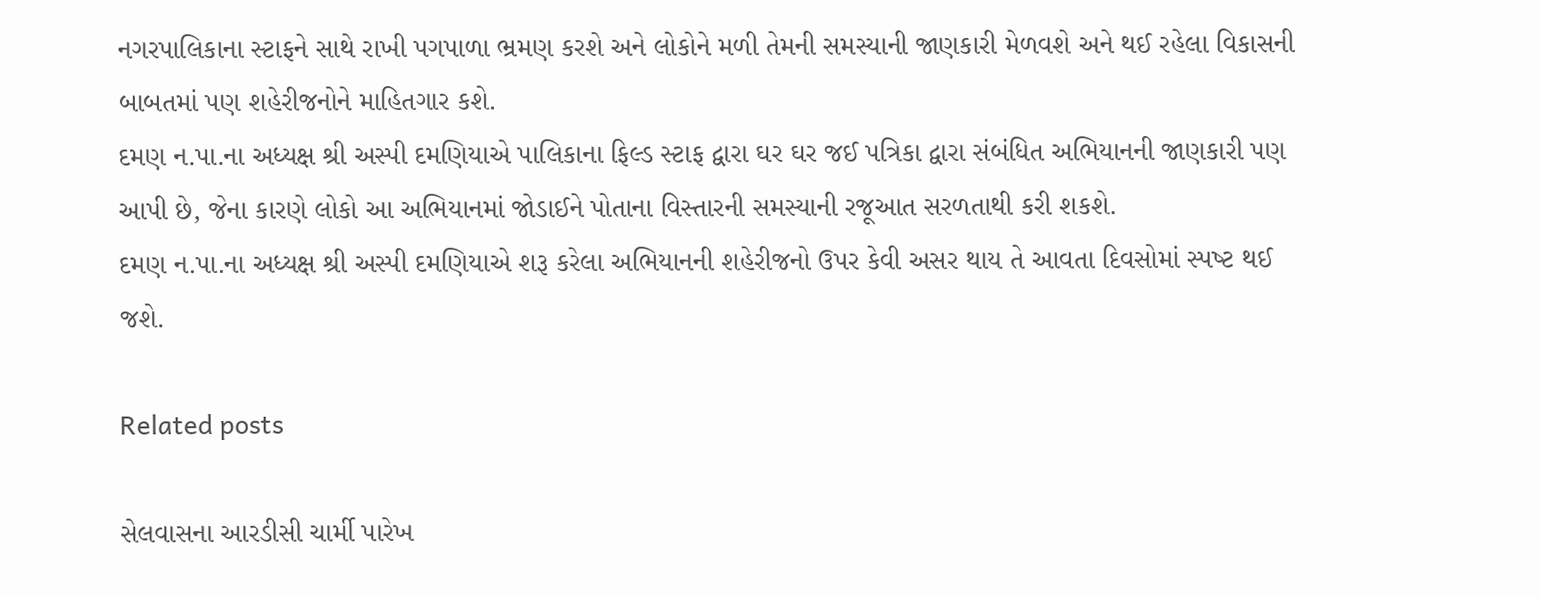નગરપાલિકાના સ્‍ટાફને સાથે રાખી પગપાળા ભ્રમણ કરશે અને લોકોને મળી તેમની સમસ્‍યાની જાણકારી મેળવશે અને થઈ રહેલા વિકાસની બાબતમાં પણ શહેરીજનોને માહિતગાર કશે.
દમણ ન.પા.ના અધ્‍યક્ષ શ્રી અસ્‍પી દમણિયાએ પાલિકાના ફિલ્‍ડ સ્‍ટાફ દ્વારા ઘર ઘર જઈ પત્રિકા દ્વારા સંબંધિત અભિયાનની જાણકારી પણ આપી છે, જેના કારણે લોકો આ અભિયાનમાં જોડાઈને પોતાના વિસ્‍તારની સમસ્‍યાની રજૂઆત સરળતાથી કરી શકશે.
દમણ ન.પા.ના અધ્‍યક્ષ શ્રી અસ્‍પી દમણિયાએ શરૂ કરેલા અભિયાનની શહેરીજનો ઉપર કેવી અસર થાય તે આવતા દિવસોમાં સ્‍પષ્‍ટ થઈ જશે.

Related posts

સેલવાસના આરડીસી ચાર્મી પારેખ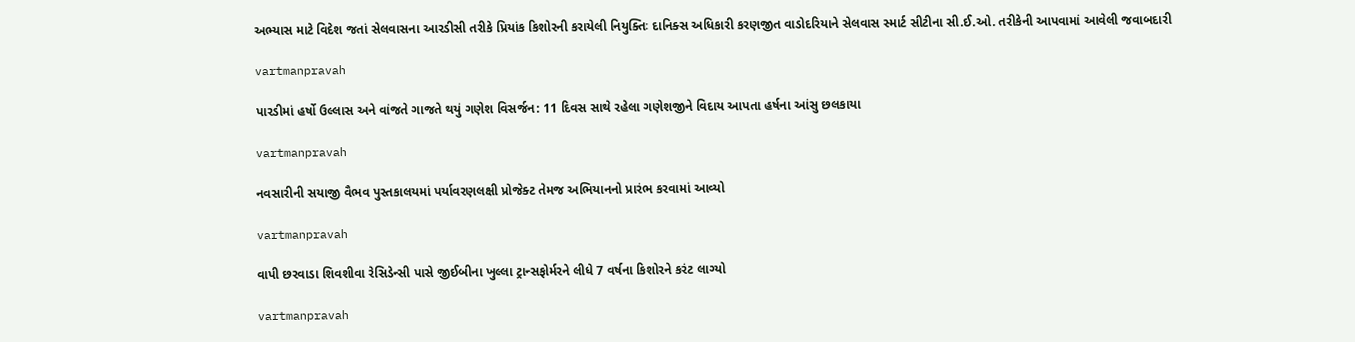અભ્‍યાસ માટે વિદેશ જતાં સેલવાસના આરડીસી તરીકે પ્રિયાંક કિશોરની કરાયેલી નિયુક્‍તિઃ દાનિક્‍સ અધિકારી કરણજીત વાડોદરિયાને સેલવાસ સ્‍માર્ટ સીટીના સી.ઈ.ઓ. તરીકેની આપવામાં આવેલી જવાબદારી

vartmanpravah

પારડીમાં હર્ષો ઉલ્લાસ અને વાંજતે ગાજતે થયું ગણેશ વિસર્જન: 11 દિવસ સાથે રહેલા ગણેશજીને વિદાય આપતા હર્ષના આંસુ છલકાયા

vartmanpravah

નવસારીની સયાજી વૈભવ પુસ્‍તકાલયમાં પર્યાવરણલક્ષી પ્રોજેક્‍ટ તેમજ અભિયાનનો પ્રારંભ કરવામાં આવ્યો

vartmanpravah

વાપી છરવાડા શિવશીવા રેસિડેન્‍સી પાસે જીઈબીના ખુલ્લા ટ્રાન્‍સફોર્મરને લીધે 7 વર્ષના કિશોરને કરંટ લાગ્‍યો

vartmanpravah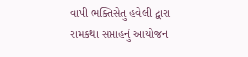વાપી ભક્‍તિસેતુ હવેલી દ્વારા રામકથા સપ્તાહનું આયોજન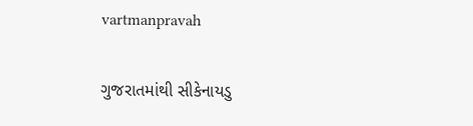vartmanpravah

ગુજરાતમાંથી સીકેનાયડુ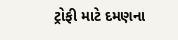ટ્રોફી માટે દમણના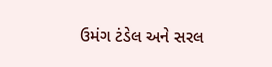ઉમંગ ટંડેલ અને સરલ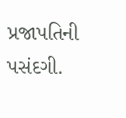પ્રજાપતિની પસંદગી.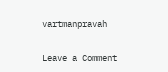vartmanpravah

Leave a Comment